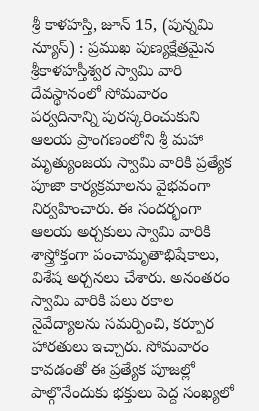శ్రీ కాళహస్తి, జూన్ 15, (పున్నమి న్యూస్) : ప్రముఖ పుణ్యక్షేత్రమైన శ్రీకాళహస్తీశ్వర స్వామి వారి దేవస్థానంలో సోమవారం పర్వదినాన్ని పురస్కరించుకుని ఆలయ ప్రాంగణంలోని శ్రీ మహా మృత్యుంజయ స్వామి వారికి ప్రత్యేక పూజా కార్యక్రమాలను వైభవంగా నిర్వహించారు. ఈ సందర్భంగా ఆలయ అర్చకులు స్వామి వారికి శాస్త్రోక్తంగా పంచామృతాభిషేకాలు, విశేష అర్చనలు చేశారు. అనంతరం స్వామి వారికి పలు రకాల నైవేద్యాలను సమర్పించి, కర్పూర హారతులు ఇచ్చారు. సోమవారం కావడంతో ఈ ప్రత్యేక పూజల్లో పాల్గొనేందుకు భక్తులు పెద్ద సంఖ్యలో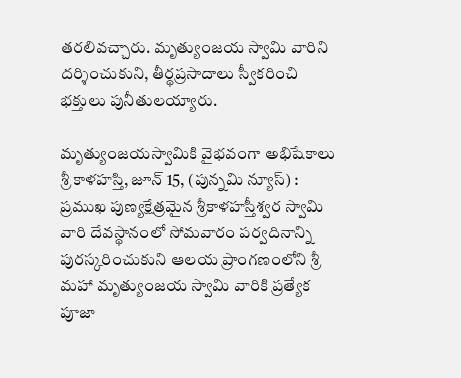తరలివచ్చారు. మృత్యుంజయ స్వామి వారిని దర్శించుకుని, తీర్థప్రసాదాలు స్వీకరించి భక్తులు పునీతులయ్యారు.

మృత్యుంజయస్వామికి వైభవంగా అభిషేకాలు
శ్రీ కాళహస్తి, జూన్ 15, (పున్నమి న్యూస్) : ప్రముఖ పుణ్యక్షేత్రమైన శ్రీకాళహస్తీశ్వర స్వామి వారి దేవస్థానంలో సోమవారం పర్వదినాన్ని పురస్కరించుకుని ఆలయ ప్రాంగణంలోని శ్రీ మహా మృత్యుంజయ స్వామి వారికి ప్రత్యేక పూజా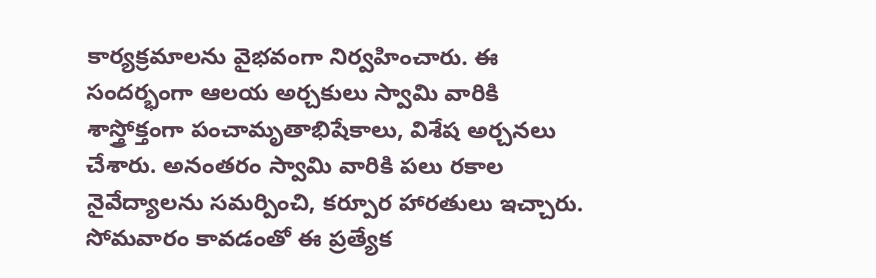కార్యక్రమాలను వైభవంగా నిర్వహించారు. ఈ సందర్భంగా ఆలయ అర్చకులు స్వామి వారికి శాస్త్రోక్తంగా పంచామృతాభిషేకాలు, విశేష అర్చనలు చేశారు. అనంతరం స్వామి వారికి పలు రకాల నైవేద్యాలను సమర్పించి, కర్పూర హారతులు ఇచ్చారు. సోమవారం కావడంతో ఈ ప్రత్యేక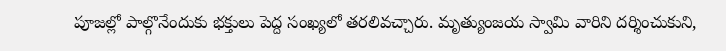పూజల్లో పాల్గొనేందుకు భక్తులు పెద్ద సంఖ్యలో తరలివచ్చారు. మృత్యుంజయ స్వామి వారిని దర్శించుకుని,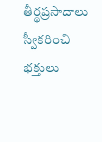తీర్థప్రసాదాలు స్వీకరించి భక్తులు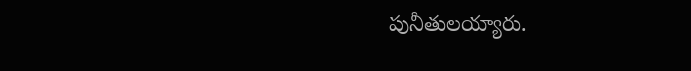పునీతులయ్యారు.